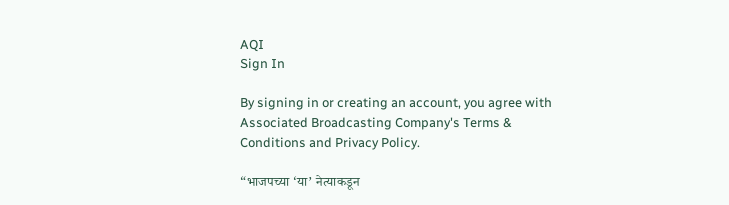AQI
Sign In

By signing in or creating an account, you agree with Associated Broadcasting Company's Terms & Conditions and Privacy Policy.

“भाजपच्या ‘या’ नेत्याकडून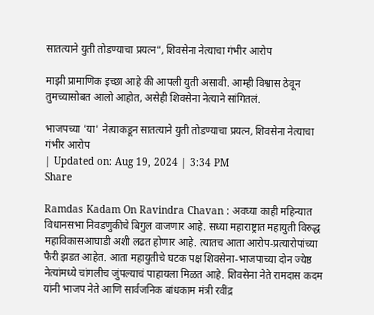सातत्याने युती तोडण्याचा प्रयत्न”, शिवसेना नेत्याचा गंभीर आरोप

माझी प्रामाणिक इच्छा आहे की आपली युती असावी. आम्ही विश्वास ठेवून तुमच्यासोबत आलो आहोत, असेही शिवसेना नेत्याने सांगितलं.

भाजपच्या 'या' नेत्याकडून सातत्याने युती तोडण्याचा प्रयत्न, शिवसेना नेत्याचा गंभीर आरोप
| Updated on: Aug 19, 2024 | 3:34 PM
Share

Ramdas Kadam On Ravindra Chavan : अवघ्या काही महिन्यात विधानसभा निवडणुकीचे बिगुल वाजणार आहे. सध्या महाराष्ट्रात महायुती विरुद्ध महाविकासआघाडी अशी लढत होणार आहे. त्यातच आता आरोप-प्रत्यारोपांच्या फैरी झडत आहेत. आता महायुतीचे घटक पक्ष शिवसेना-भाजपाच्या दोन ज्येष्ठ नेत्यांमध्ये चांगलीच जुंपल्याचं पाहायला मिळत आहे. शिवसेना नेते रामदास कदम यांनी भाजप नेते आणि सार्वजनिक बांधकाम मंत्री रवींद्र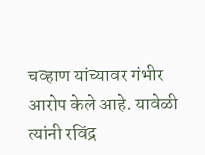चव्हाण यांच्यावर गंभीर आरोप केले आहे. यावेळी त्यांनी रविंद्र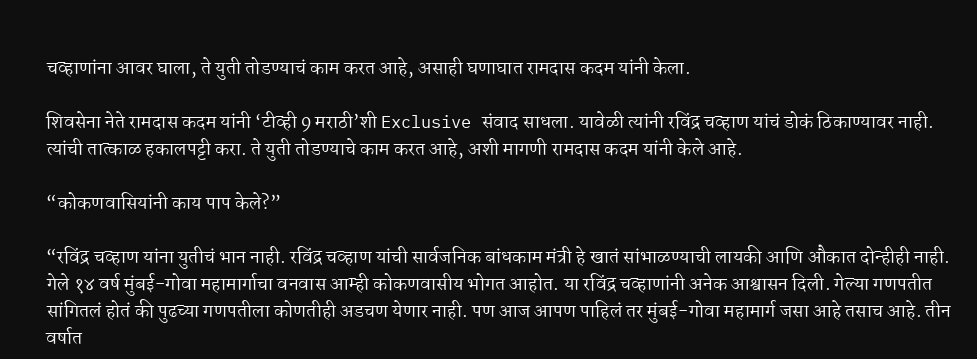चव्हाणांना आवर घाला, ते युती तोडण्याचं काम करत आहे, असाही घणाघात रामदास कदम यांनी केला.

शिवसेना नेते रामदास कदम यांनी ‘टीव्ही 9 मराठी’शी Exclusive संवाद साधला. यावेळी त्यांनी रविंद्र चव्हाण यांचं डोकं ठिकाण्यावर नाही. त्यांची तात्काळ हकालपट्टी करा. ते युती तोडण्याचे काम करत आहे, अशी मागणी रामदास कदम यांनी केले आहे.

“कोकणवासियांनी काय पाप केले?”

“रविंद्र चव्हाण यांना युतीचं भान नाही. रविंद्र चव्हाण यांची सार्वजनिक बांधकाम मंत्री हे खातं सांभाळण्याची लायकी आणि औकात दोन्हीही नाही. गेले १४ वर्ष मुंबई-गोवा महामार्गाचा वनवास आम्ही कोकणवासीय भोगत आहोत. या रविंद्र चव्हाणांनी अनेक आश्वासन दिली. गेल्या गणपतीत सांगितलं होतं की पुढच्या गणपतीला कोणतीही अडचण येणार नाही. पण आज आपण पाहिलं तर मुंबई-गोवा महामार्ग जसा आहे तसाच आहे. तीन वर्षात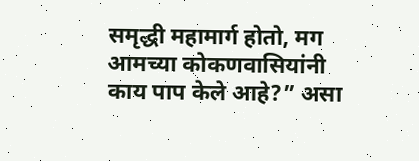समृद्धी महामार्ग होतो, मग आमच्या कोकणवासियांनी काय पाप केले आहे?” असा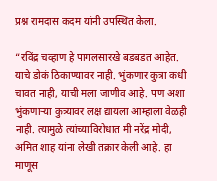प्रश्न रामदास कदम यांनी उपस्थित केला.

“रविंद्र चव्हाण हे पागलसारखे बडबडत आहेत. याचे डोकं ठिकाण्यावर नाही. भुंकणार कुत्रा कधी चावत नाही, याची मला जाणीव आहे. पण अशा भुंकणाऱ्या कुत्र्‍यावर लक्ष द्यायला आम्हाला वेळही नाही. त्यामुळे त्यांच्याविरोधात मी नरेंद्र मोदी, अमित शाह यांना लेखी तक्रार केली आहे. हा माणूस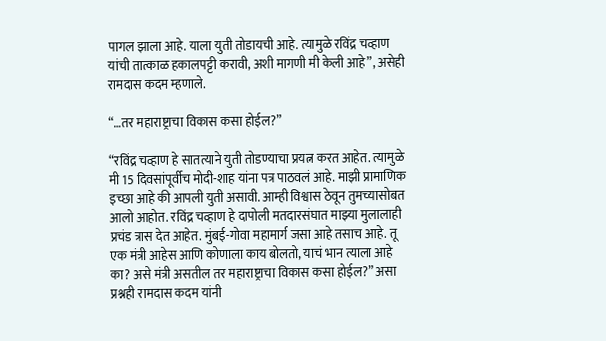पागल झाला आहे. याला युती तोडायची आहे. त्यामुळे रविंद्र चव्हाण यांची तात्काळ हकालपट्टी करावी, अशी मागणी मी केली आहे”, असेही रामदास कदम म्हणाले.

“…तर महाराष्ट्राचा विकास कसा होईल?”

“रविंद्र चव्हाण हे सातत्याने युती तोडण्याचा प्रयत्न करत आहेत. त्यामुळे मी 15 दिवसांपूर्वीच मोदी-शाह यांना पत्र पाठवलं आहे. माझी प्रामाणिक इच्छा आहे की आपली युती असावी. आम्ही विश्वास ठेवून तुमच्यासोबत आलो आहोत. रविंद्र चव्हाण हे दापोली मतदारसंघात माझ्या मुलालाही प्रचंड त्रास देत आहेत. मुंबई-गोवा महामार्ग जसा आहे तसाच आहे. तू एक मंत्री आहेस आणि कोणाला काय बोलतो, याचं भान त्याला आहे का? असे मंत्री असतील तर महाराष्ट्राचा विकास कसा होईल?” असा प्रश्नही रामदास कदम यांनी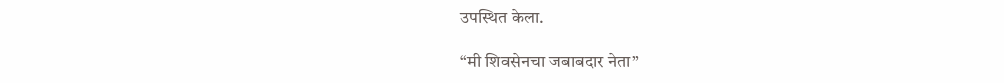उपस्थित केला.

“मी शिवसेनचा जबाबदार नेता”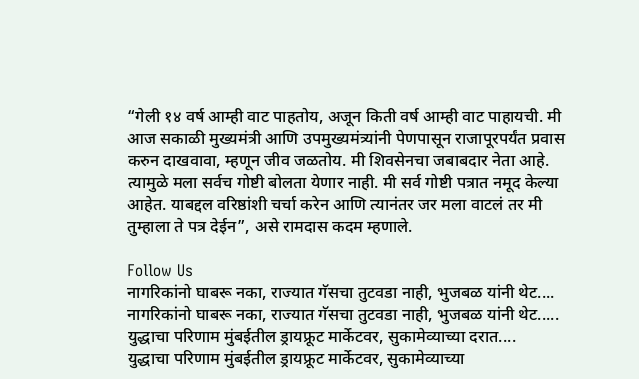“गेली १४ वर्ष आम्ही वाट पाहतोय, अजून किती वर्ष आम्ही वाट पाहायची. मी आज सकाळी मुख्यमंत्री आणि उपमुख्यमंत्र्‍यांनी पेणपासून राजापूरपर्यंत प्रवास करुन दाखवावा, म्हणून जीव जळतोय. मी शिवसेनचा जबाबदार नेता आहे. त्यामुळे मला सर्वच गोष्टी बोलता येणार नाही. मी सर्व गोष्टी पत्रात नमूद केल्या आहेत. याबद्दल वरिष्ठांशी चर्चा करेन आणि त्यानंतर जर मला वाटलं तर मी तुम्हाला ते पत्र देईन”, असे रामदास कदम म्हणाले.

Follow Us
नागरिकांनो घाबरू नका, राज्यात गॅसचा तुटवडा नाही, भुजबळ यांनी थेट....
नागरिकांनो घाबरू नका, राज्यात गॅसचा तुटवडा नाही, भुजबळ यांनी थेट.....
युद्धाचा परिणाम मुंबईतील ड्रायफ्रूट मार्केटवर, सुकामेव्याच्या दरात....
युद्धाचा परिणाम मुंबईतील ड्रायफ्रूट मार्केटवर, सुकामेव्याच्या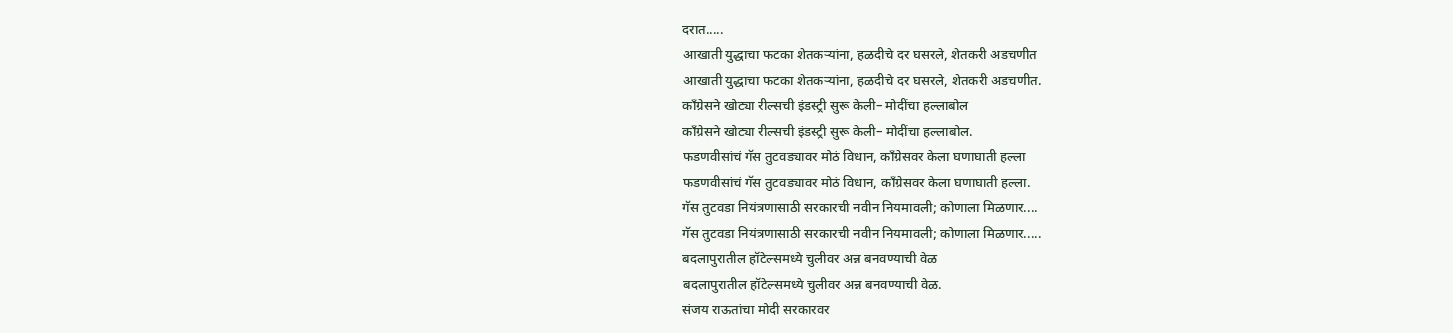दरात.....
आखाती युद्धाचा फटका शेतकऱ्यांना, हळदीचे दर घसरले, शेतकरी अडचणीत
आखाती युद्धाचा फटका शेतकऱ्यांना, हळदीचे दर घसरले, शेतकरी अडचणीत.
काँग्रेसने खोट्या रील्सची इंडस्ट्री सुरू केली– मोदींचा हल्लाबोल
काँग्रेसने खोट्या रील्सची इंडस्ट्री सुरू केली– मोदींचा हल्लाबोल.
फडणवीसांचं गॅस तुटवड्यावर मोठं विधान, काँग्रेसवर केला घणाघाती हल्ला
फडणवीसांचं गॅस तुटवड्यावर मोठं विधान, काँग्रेसवर केला घणाघाती हल्ला.
गॅस तुटवडा नियंत्रणासाठी सरकारची नवीन नियमावली; कोणाला मिळणार....
गॅस तुटवडा नियंत्रणासाठी सरकारची नवीन नियमावली; कोणाला मिळणार.....
बदलापुरातील हॉटेल्समध्ये चुलीवर अन्न बनवण्याची वेळ
बदलापुरातील हॉटेल्समध्ये चुलीवर अन्न बनवण्याची वेळ.
संजय राऊतांचा मोदी सरकारवर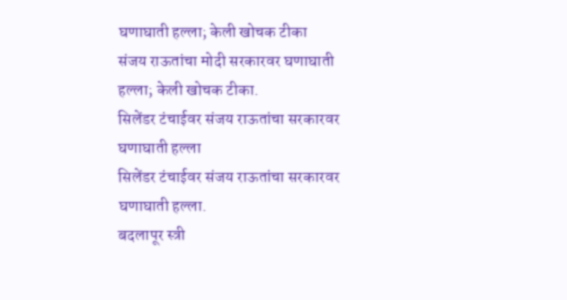घणाघाती हल्ला; केली खोचक टीका
संजय राऊतांचा मोदी सरकारवर घणाघाती हल्ला; केली खोचक टीका.
सिलेंडर टंचाईवर संजय राऊतांचा सरकारवर घणाघाती हल्ला
सिलेंडर टंचाईवर संजय राऊतांचा सरकारवर घणाघाती हल्ला.
बदलापूर स्त्री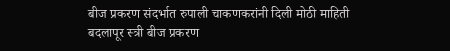बीज प्रकरण संदर्भात रुपाली चाकणकरांनी दिली मोठी माहिती
बदलापूर स्त्री बीज प्रकरण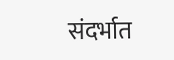संदर्भात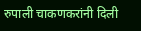रुपाली चाकणकरांनी दिली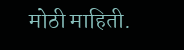मोठी माहिती.